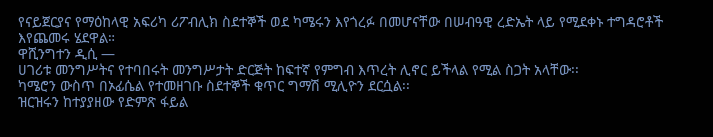የናይጀርያና የማዕከላዊ አፍሪካ ሪፖብሊክ ስደተኞች ወደ ካሜሩን እየጎረፉ በመሆናቸው በሠብዓዊ ረድኤት ላይ የሚደቀኑ ተግዳሮቶች እየጨመሩ ሄደዋል።
ዋሺንግተን ዲሲ —
ሀገሪቱ መንግሥትና የተባበሩት መንግሥታት ድርጅት ከፍተኛ የምግብ እጥረት ሊኖር ይችላል የሚል ስጋት አላቸው፡፡
ካሜሮን ውስጥ በኦፊሴል የተመዘገቡ ስደተኞች ቁጥር ግማሽ ሚሊዮን ደርሷል፡፡
ዝርዝሩን ከተያያዘው የድምጽ ፋይል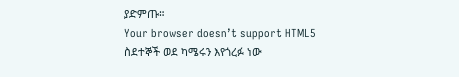ያድምጡ።
Your browser doesn’t support HTML5
ስደተኞች ወደ ካሜሩን እየጎረፉ ነው